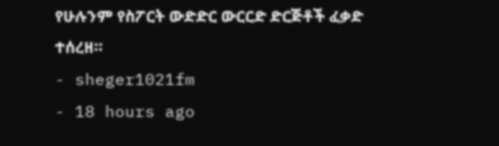የሁሉንም የስፖርት ውድድር ውርርድ ድርጅቶች ፈቃድ ተሰረዘ።
- sheger1021fm
- 18 hours ago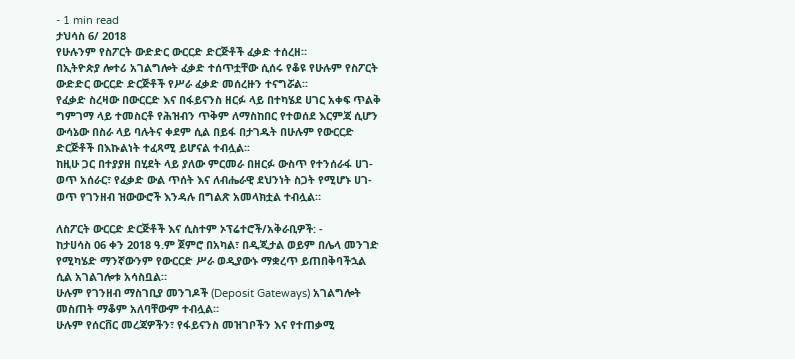- 1 min read
ታህሳስ 6/ 2018
የሁሉንም የስፖርት ውድድር ውርርድ ድርጅቶች ፈቃድ ተሰረዘ።
በኢትዮጵያ ሎተሪ አገልግሎት ፈቃድ ተሰጥቷቸው ሲሰሩ የቆዩ የሁሉም የስፖርት ውድድር ውርርድ ድርጅቶች የሥራ ፈቃድ መሰረዙን ተናግሯል፡፡
የፈቃድ ስረዛው በውርርድ እና በፋይናንስ ዘርፉ ላይ በተካሄደ ሀገር አቀፍ ጥልቅ ግምገማ ላይ ተመስርቶ የሕዝብን ጥቅም ለማስከበር የተወሰደ እርምጃ ሲሆን ውሳኔው በስራ ላይ ባሉትና ቀደም ሲል በይፋ በታገዱት በሁሉም የውርርድ ድርጅቶች በእኩልነት ተፈጻሚ ይሆናል ተብሏል፡፡
ከዚሁ ጋር በተያያዘ በሂደት ላይ ያለው ምርመራ በዘርፉ ውስጥ የተንሰራፋ ሀገ-ወጥ አሰራር፣ የፈቃድ ውል ጥሰት እና ለብሔራዊ ደህንነት ስጋት የሚሆኑ ሀገ-ወጥ የገንዘብ ዝውውሮች እንዳሉ በግልጽ አመላክቷል ተብሏል።

ለስፖርት ውርርድ ድርጅቶች እና ሲስተም ኦፕሬተሮች/አቅራቢዎች: -
ከታሀሳስ 06 ቀን 2018 ዓ.ም ጀምሮ በአካል፣ በዲጂታል ወይም በሌላ መንገድ የሚካሄድ ማንኛውንም የውርርድ ሥራ ወዲያውኑ ማቋረጥ ይጠበቅባችኋል ሲል አገልገሎቱ አሳስቧል።
ሁሉም የገንዘብ ማስገቢያ መንገዶች (Deposit Gateways) አገልግሎት መስጠት ማቆም አለባቸውም ተብሏል።
ሁሉም የሰርቨር መረጃዎችን፣ የፋይናንስ መዝገቦችን እና የተጠቃሚ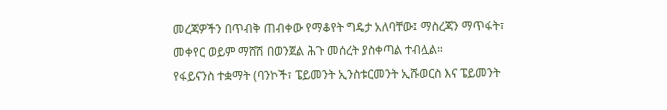መረጃዎችን በጥብቅ ጠብቀው የማቆየት ግዴታ አለባቸው፤ ማስረጃን ማጥፋት፣ መቀየር ወይም ማሸሽ በወንጀል ሕጉ መሰረት ያስቀጣል ተብሏል።
የፋይናንስ ተቋማት (ባንኮች፣ ፔይመንት ኢንስቱርመንት ኢሹወርስ እና ፔይመንት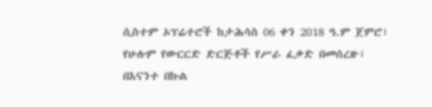ሲስተም ኦፕሬተሮች ከታሕሳስ 06 ቀን 2018 ዓ.ም ጀምሮ፣ የሁሉም የውርርድ ድርጅቶች የሥራ ፈቃድ በመሰረዙ፣ በእናንተ በኩል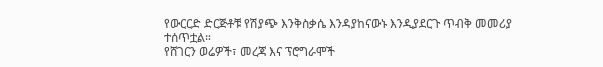የውርርድ ድርጅቶቹ የሽያጭ እንቅስቃሴ እንዳያከናውኑ እንዲያደርጉ ጥብቅ መመሪያ ተሰጥቷል።
የሸገርን ወሬዎች፣ መረጃ እና ፕሮግራሞች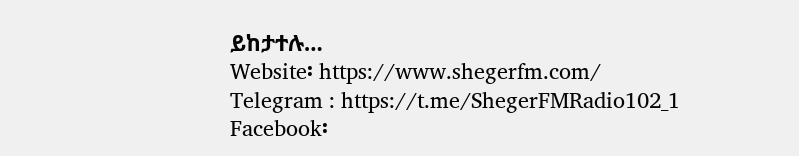ይከታተሉ…
Website፡ https://www.shegerfm.com/
Telegram : https://t.me/ShegerFMRadio102_1
Facebook፡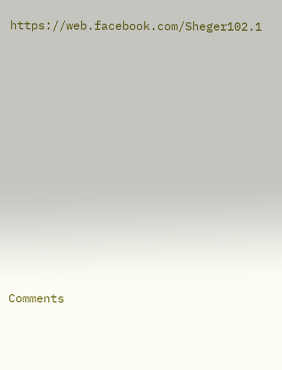https://web.facebook.com/Sheger102.1











Comments